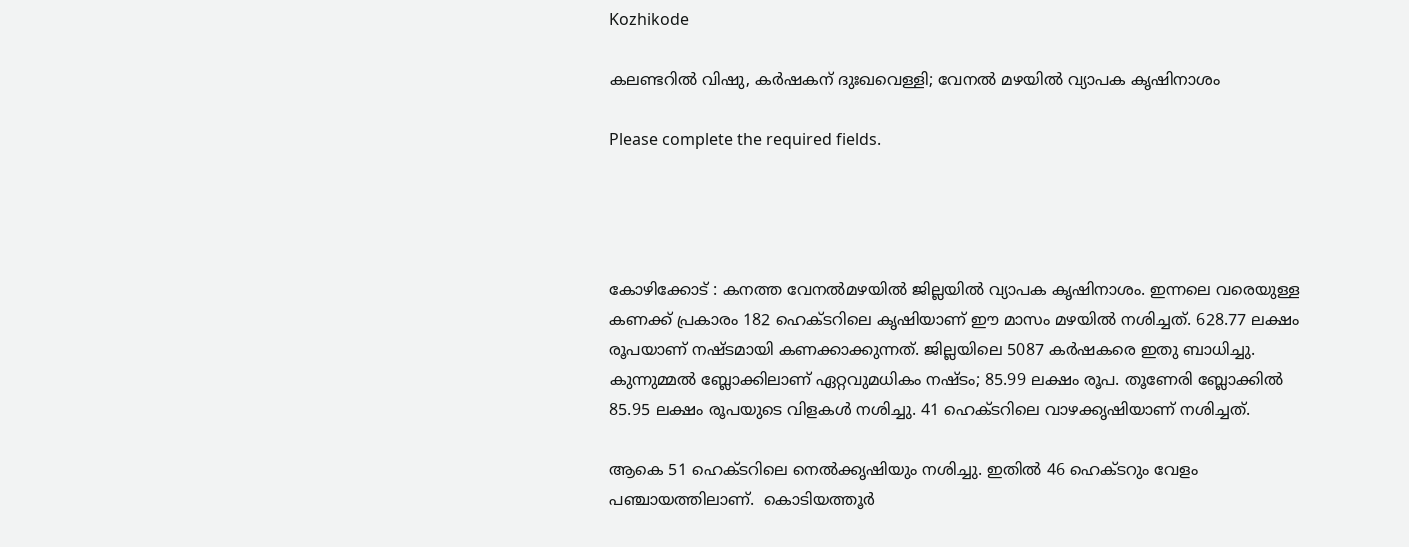Kozhikode

കലണ്ടറിൽ വിഷു, കർഷകന് ദുഃഖവെള്ളി; വേനൽ മഴയിൽ വ്യാപക കൃഷിനാശം

Please complete the required fields.




കോഴിക്കോട് : കനത്ത വേനൽമഴയിൽ ജില്ലയിൽ വ്യാപക കൃഷിനാശം. ഇന്നലെ വരെയുള്ള കണക്ക് പ്രകാരം 182 ഹെക്ടറിലെ കൃഷിയാണ് ഈ മാസം മഴയിൽ നശിച്ചത്. 628.77 ലക്ഷം രൂപയാണ് നഷ്ടമായി കണക്കാക്കുന്നത്. ജില്ലയിലെ 5087 കർഷകരെ ഇതു ബാധിച്ചു. കുന്നുമ്മൽ ബ്ലോക്കിലാണ് ഏറ്റവുമധികം നഷ്ടം; 85.99 ലക്ഷം രൂപ. തൂണേരി ബ്ലോക്കിൽ 85.95 ലക്ഷം രൂപയുടെ വിളകൾ നശിച്ചു. 41 ഹെക്ടറിലെ വാഴക്കൃഷിയാണ് നശിച്ചത്.

ആകെ 51 ഹെക്ടറിലെ നെൽക്കൃഷിയും നശിച്ചു. ഇതിൽ 46 ഹെക്ടറും വേളം പഞ്ചായത്തിലാണ്.  കൊടിയത്തൂർ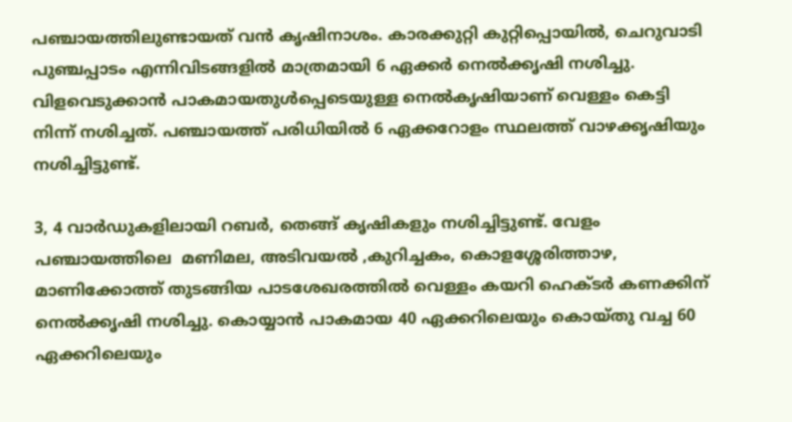പഞ്ചായത്തിലുണ്ടായത് വൻ കൃഷിനാശം. കാരക്കുറ്റി കുറ്റിപ്പൊയിൽ, ചെറുവാടി പുഞ്ചപ്പാടം എന്നിവിടങ്ങളിൽ മാത്രമായി 6 ഏക്കർ നെൽക്കൃഷി നശിച്ചു. വിളവെടുക്കാൻ പാകമായതുൾപ്പെടെയുള്ള നെൽകൃഷിയാണ് വെള്ളം കെട്ടി നിന്ന് നശിച്ചത്. പഞ്ചായത്ത് പരിധിയിൽ 6 ഏക്കറോളം സ്ഥലത്ത് വാഴക്കൃഷിയും നശിച്ചിട്ടുണ്ട്.

3, 4 വാർഡുകളിലായി റബർ, തെങ്ങ് കൃഷികളും നശിച്ചിട്ടുണ്ട്. വേളം പഞ്ചായത്തിലെ  മണിമല, അടിവയൽ ,കുറിച്ചകം, കൊളശ്ശേരിത്താഴ, മാണിക്കോത്ത് തുടങ്ങിയ പാടശേഖരത്തിൽ വെള്ളം കയറി ഹെക്ടർ കണക്കിന് നെൽക്കൃഷി നശിച്ചു. കൊയ്യാൻ പാകമായ 40 ഏക്കറിലെയും കൊയ്തു വച്ച 60 ഏക്കറിലെയും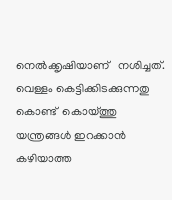നെൽക്കൃഷിയാണ്   നശിച്ചത്. വെള്ളം കെട്ടിക്കിടക്കുന്നതു കൊണ്ട്  കൊയ്ത്തു യന്ത്രങ്ങൾ ഇറക്കാൻ കഴിയാത്ത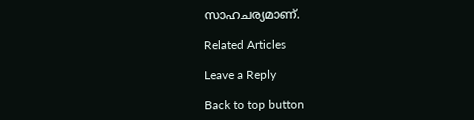സാഹചര്യമാണ്.

Related Articles

Leave a Reply

Back to top button